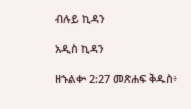ብሉይ ኪዳን

አዲስ ኪዳን

ዘኁልቍ 2:27 መጽሐፍ ቅዱስ፥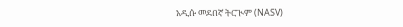አዲሱ መደበኛ ትርጒም (NASV)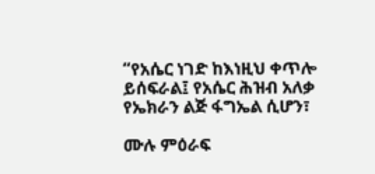“የአሴር ነገድ ከእነዚህ ቀጥሎ ይሰፍራል፤ የአሴር ሕዝብ አለቃ የኤክራን ልጅ ፋግኤል ሲሆን፣

ሙሉ ምዕራፍ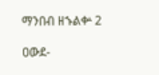ማንበብ ዘኁልቍ 2

ዐውደ-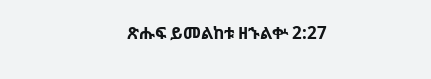ጽሑፍ ይመልከቱ ዘኁልቍ 2:27